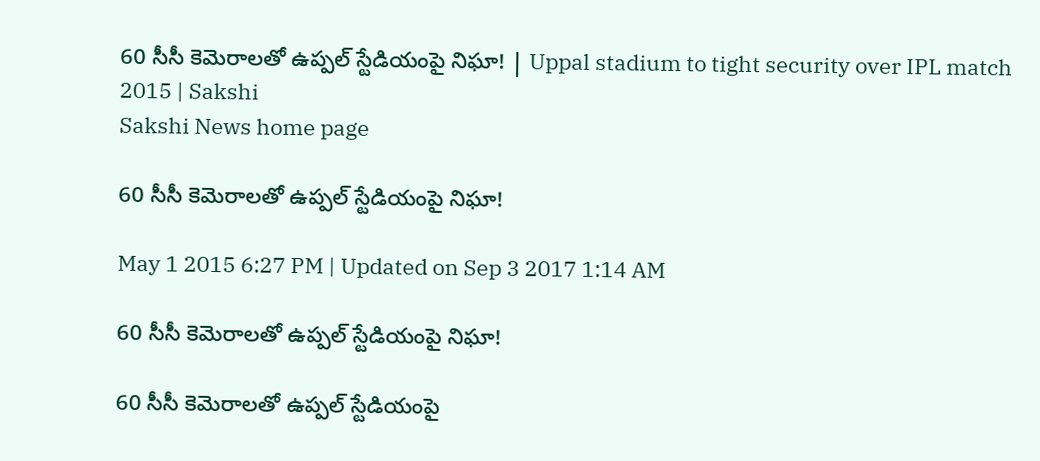60 సీసీ కెమెరాలతో ఉప్పల్ స్టేడియంపై నిఘా! | Uppal stadium to tight security over IPL match 2015 | Sakshi
Sakshi News home page

60 సీసీ కెమెరాలతో ఉప్పల్ స్టేడియంపై నిఘా!

May 1 2015 6:27 PM | Updated on Sep 3 2017 1:14 AM

60 సీసీ కెమెరాలతో ఉప్పల్ స్టేడియంపై నిఘా!

60 సీసీ కెమెరాలతో ఉప్పల్ స్టేడియంపై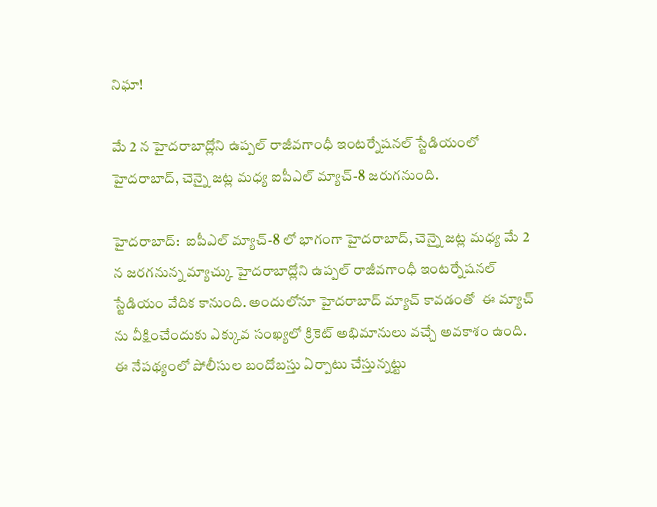నిఘా!

మే 2 న హైదరాబాద్లోని ఉప్పల్ రాజీవగాంధీ ఇంటర్నేషనల్ స్టేడియంలో హైదరాబాద్, చెన్నై జట్ల మధ్య ఐపీఎల్ మ్యాచ్-8 జరుగనుంది.

హైదరాబాద్:  ఐపీఎల్ మ్యాచ్-8 లో భాగంగా హైదరాబాద్, చెన్నై జట్ల మధ్య మే 2 న జరగనున్న మ్యాచ్కు హైదరాబాద్లోని ఉప్పల్ రాజీవగాంధీ ఇంటర్నేషనల్ స్టేడియం వేదిక కానుంది. అందులోనూ హైదరాబాద్ మ్యాచ్ కావడంతో  ఈ మ్యాచ్ ను వీక్షించేందుకు ఎక్కువ సంఖ్యలో క్రికెట్ అభిమానులు వచ్చే అవకాశం ఉంది. ఈ నేపథ్యంలో పోలీసుల బందోబస్తు ఏర్పాటు చేస్తున్నట్టు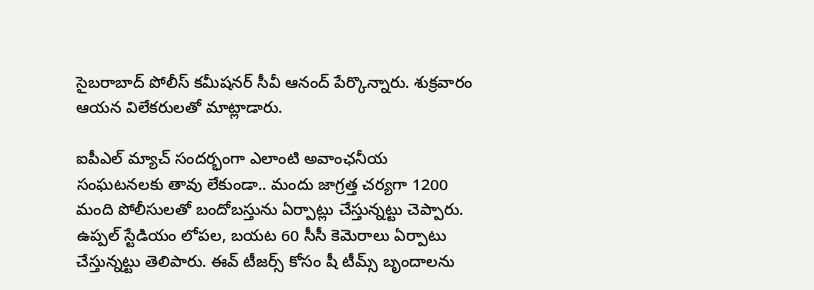సైబరాబాద్ పోలీస్ కమీషనర్ సీవీ ఆనంద్ పేర్కొన్నారు. శుక్రవారం ఆయన విలేకరులతో మాట్లాడారు.

ఐపీఎల్ మ్యాచ్ సందర్భంగా ఎలాంటి అవాంఛనీయ సంఘటనలకు తావు లేకుండా.. మందు జాగ్రత్త చర్యగా 1200 మంది పోలీసులతో బందోబస్తును ఏర్పాట్లు చేస్తున్నట్టు చెప్పారు. ఉప్పల్ స్టేడియం లోపల, బయట 60 సీసీ కెమెరాలు ఏర్పాటు చేస్తున్నట్టు తెలిపారు. ఈవ్ టీజర్స్ కోసం షీ టీమ్స్ బృందాలను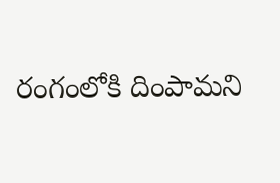రంగంలోకి దింపామని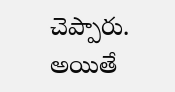చెప్పారు. అయితే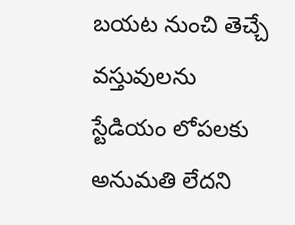బయట నుంచి తెచ్చే వస్తువులను స్టేడియం లోపలకు అనుమతి లేదని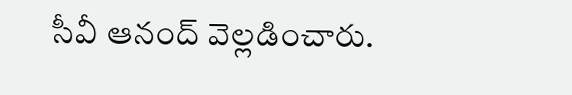సీవీ ఆనంద్ వెల్లడించారు.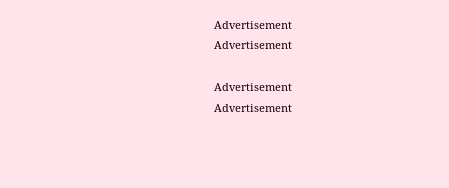Advertisement
Advertisement

Advertisement
Advertisement